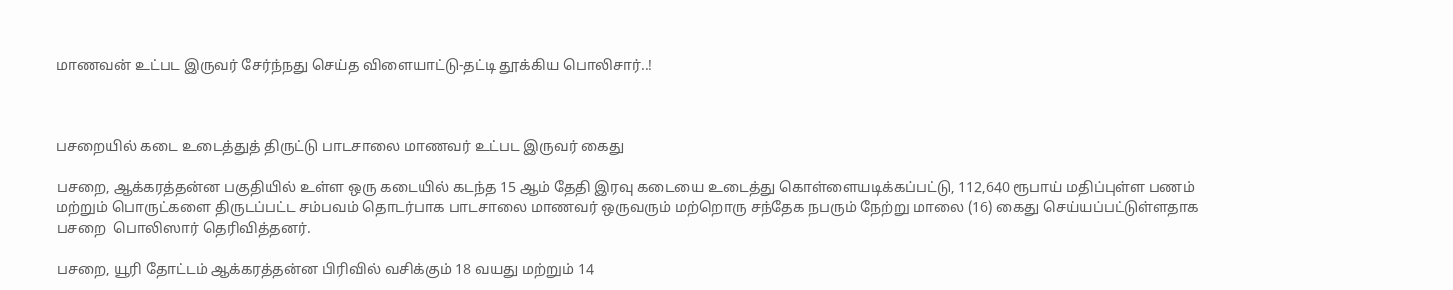மாணவன் உட்பட இருவர் சேர்ந்நது செய்த விளையாட்டு-தட்டி தூக்கிய பொலிசார்..!



பசறையில் கடை உடைத்துத் திருட்டு பாடசாலை மாணவர் உட்பட இருவர் கைது

பசறை, ஆக்கரத்தன்ன பகுதியில் உள்ள ஒரு கடையில் கடந்த 15 ஆம் தேதி இரவு கடையை உடைத்து கொள்ளையடிக்கப்பட்டு, 112,640 ரூபாய் மதிப்புள்ள பணம் மற்றும் பொருட்களை திருடப்பட்ட சம்பவம் தொடர்பாக பாடசாலை மாணவர் ஒருவரும் மற்றொரு சந்தேக நபரும் நேற்று மாலை (16) கைது செய்யப்பட்டுள்ளதாக பசறை  பொலிஸார் தெரிவித்தனர்.

பசறை, யூரி தோட்டம் ஆக்கரத்தன்ன பிரிவில் வசிக்கும் 18 வயது மற்றும் 14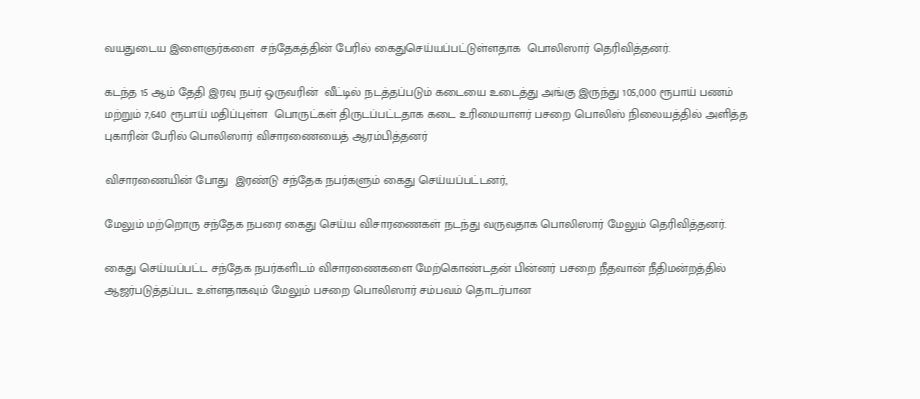வயதுடைய இளைஞர்களை  சந்தேகத்தின் பேரில் கைதுசெய்யப்பட்டுள்ளதாக  பொலிஸார் தெரிவித்தனர்.

கடந்த 15 ஆம் தேதி இரவு நபர் ஒருவரின்  வீட்டில் நடத்தப்படும் கடையை உடைத்து அங்கு இருந்து 105,000 ரூபாய் பணம் மற்றும் 7,640 ரூபாய் மதிப்புள்ள  பொருட்கள் திருடப்பட்டதாக கடை உரிமையாளர் பசறை பொலிஸ் நிலையத்தில் அளித்த புகாரின் பேரில் பொலிஸார் விசாரணையைத் ஆரம்பித்தனர்

விசாரணையின் போது  இரண்டு சந்தேக நபர்களும் கைது செய்யப்பட்டனர்,

மேலும் மற்றொரு சந்தேக நபரை கைது செய்ய விசாரணைகள் நடந்து வருவதாக பொலிஸார் மேலும் தெரிவித்தனர்.

கைது செய்யப்பட்ட சந்தேக நபர்களிடம் விசாரணைகளை மேற்கொண்டதன் பின்னர் பசறை நீதவான் நீதிமன்றத்தில் ஆஜர்படுத்தப்பட உள்ளதாகவும் மேலும் பசறை பொலிஸார் சம்பவம் தொடர்பான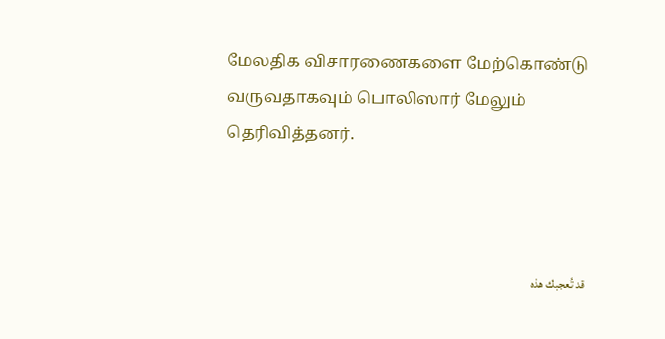மேலதிக விசாரணைகளை மேற்கொண்டு வருவதாகவும் பொலிஸார் மேலும் தெரிவித்தனர்.



قد تُعجبك هذه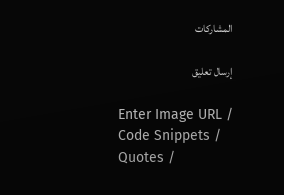المشاركات

إرسال تعليق

Enter Image URL / Code Snippets / Quotes /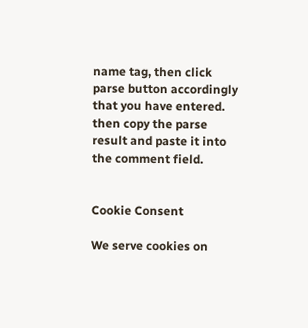name tag, then click parse button accordingly that you have entered. then copy the parse result and paste it into the comment field.


Cookie Consent

We serve cookies on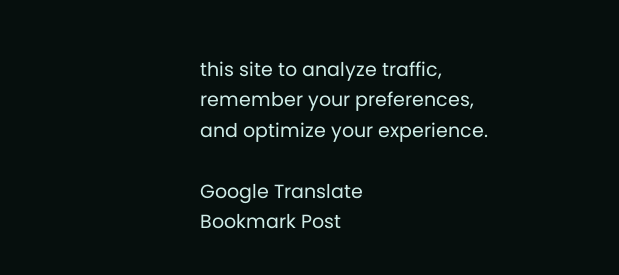this site to analyze traffic, remember your preferences, and optimize your experience.

Google Translate
Bookmark Post